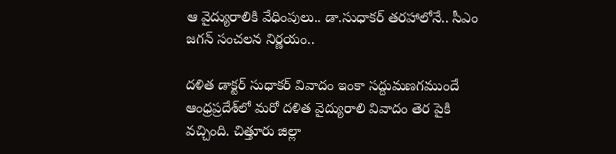ఆ వైద్యురాలికి వేధింపులు.. డా.సుధాకర్ తరహాలోనే.. సీఎం జగన్ సంచలన నిర్ణయం..

దళిత డాక్టర్ సుధాకర్ వివాదం ఇంకా సద్దుమణగముందే ఆంధ్రప్రదేశ్‌లో మరో దళిత వైద్యురాలి వివాదం తెర పైకి వచ్చింది. చిత్తూరు జిల్లా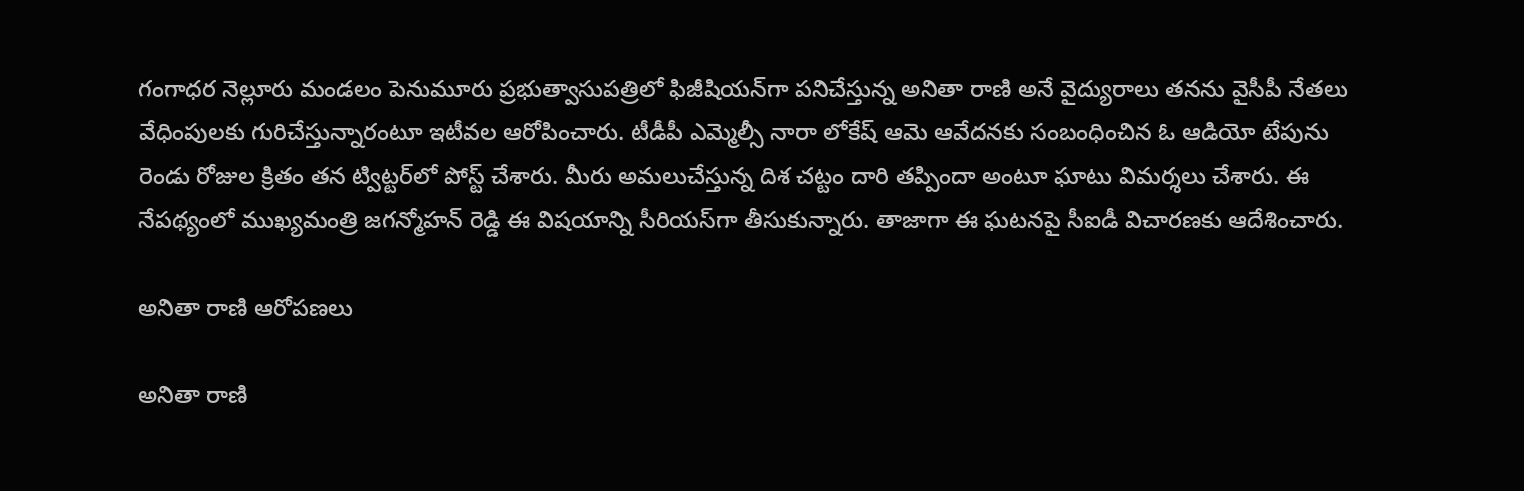గంగాధర నెల్లూరు మండలం పెనుమూరు ప్రభుత్వాసుపత్రిలో ఫిజీషియన్‌గా పనిచేస్తున్న అనితా రాణి అనే వైద్యురాలు తనను వైసీపీ నేతలు వేధింపులకు గురిచేస్తున్నారంటూ ఇటీవల ఆరోపించారు. టీడీపీ ఎమ్మెల్సీ నారా లోకేష్ ఆమె ఆవేదనకు సంబంధించిన ఓ ఆడియో టేపును రెండు రోజుల క్రితం తన ట్విట్టర్‌లో పోస్ట్ చేశారు. మీరు అమలుచేస్తున్న దిశ చట్టం దారి తప్పిందా అంటూ ఘాటు విమర్శలు చేశారు. ఈ నేపథ్యంలో ముఖ్యమంత్రి జగన్మోహన్ రెడ్డి ఈ విషయాన్ని సీరియస్‌గా తీసుకున్నారు. తాజాగా ఈ ఘటనపై సీఐడీ విచారణకు ఆదేశించారు.

అనితా రాణి ఆరోపణలు

అనితా రాణి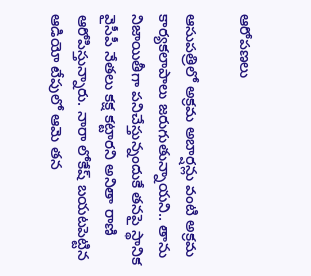ఆరోపణలు

ఆసుపత్రిలో అక్రమ అబార్షన్లు వంటి అక్రమ కార్యకలాపాలు జరుగుతున్నాయని.. తాను నిజాయితీగా పనిచేస్తున్నందుకే తనపై స్థానిక వైసీపీ నేతలు కక్ష కట్టారని అనితా రాణి ఆరోపిస్తున్నారు. నారా లోకేష్ బయటపెట్టిన ఆడియో టేపులో ఆమె తన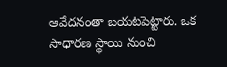ఆవేదనంతా బయటపెట్టారు. ఒక సాధారణ స్థాయి నుంచి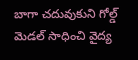బాగా చదువుకుని గోల్డ్ మెడల్ సాధించి వైద్య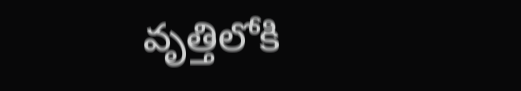వృత్తిలోకి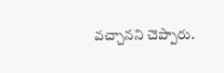వచ్చానని చెప్పారు.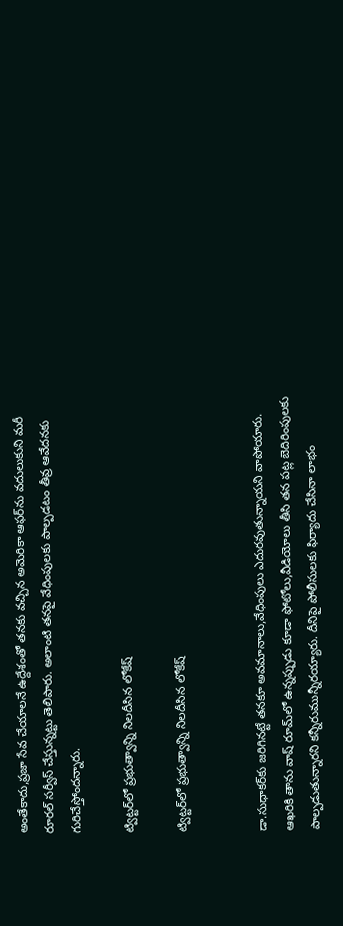అంతేకాదు,ప్రజా సేవ చేయాలనే ఉద్దేశంతో తనకు వచ్చిన అమెరికా ఆఫర్‌ను వదులుకుని మరీ రూరల్ సర్వీస్‌ చేస్తున్నట్టు తెలిపారు. అలాంటి తనపై వేధింపులకు పాల్పడటం తీవ్ర ఆవేదనకు గురిచేస్తోందన్నారు.

ట్విట్టర్‌లో ప్రభుత్వాన్ని నిలదీసిన లోకేష్

ట్విట్టర్‌లో ప్రభుత్వాన్ని నిలదీసిన లోకేష్


డా.సుధాకర్‌కు జరిగినట్టే తనకూ అవమానాలు,వేధింపులు ఎదురవుతున్నాయని వాపోయారు. ఆఖరికి తాను వాష్ రూమ్‌లో ఉన్నప్పుడు కూడా ఫోటోలు,వీడియోలు తీసి తన పట్ల బెదిరింపులకు పాల్పడుతున్నారని కన్నీరుమున్నీరయ్యారు. దీనిపై పోలీసులకు ఫిర్యాదు చేసినా లాభం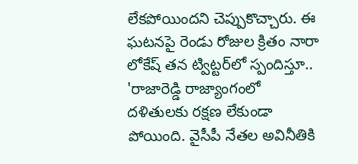లేకపోయిందని చెప్పుకొచ్చారు. ఈ ఘటనపై రెండు రోజుల క్రితం నారా లోకేష్ తన ట్విట్టర్‌లో స్పందిస్తూ.. 'రాజారెడ్డి రాజ్యాంగంలో దళితులకు రక్షణ లేకుండా పోయింది. వైసీపీ నేతల అవినీతికి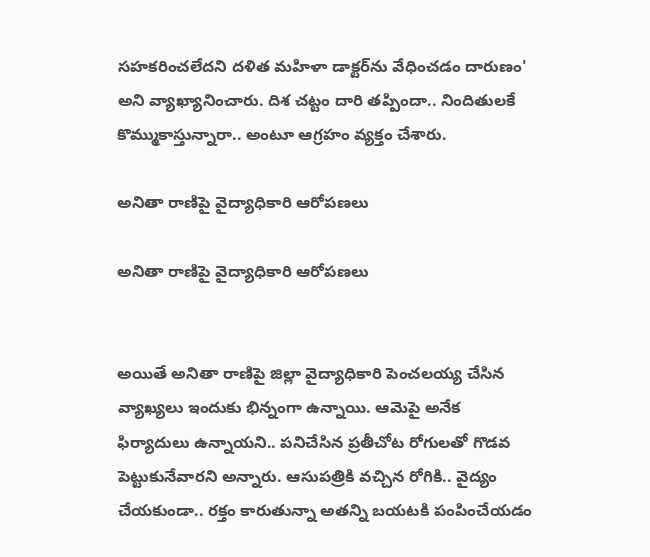సహకరించలేదని దళిత మహిళా డాక్టర్‌ను వేధించడం దారుణం' అని వ్యాఖ్యానించారు. దిశ చట్టం దారి తప్పిందా.. నిందితులకే కొమ్ముకాస్తున్నారా.. అంటూ ఆగ్రహం వ్యక్తం చేశారు.

అనితా రాణిపై వైద్యాధికారి ఆరోపణలు

అనితా రాణిపై వైద్యాధికారి ఆరోపణలు


అయితే అనితా రాణిపై జిల్లా వైద్యాధికారి పెంచలయ్య చేసిన వ్యాఖ్యలు ఇందుకు భిన్నంగా ఉన్నాయి. ఆమెపై అనేక ఫిర్యాదులు ఉన్నాయని.. పనిచేసిన ప్రతీచోట రోగులతో గొడవ పెట్టుకునేవారని అన్నారు. ఆసుపత్రికి వచ్చిన రోగికి.. వైద్యం చేయకుండా.. రక్తం కారుతున్నా అతన్ని బయటకి పంపించేయడం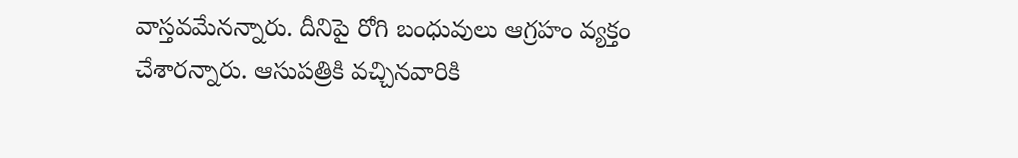వాస్తవమేనన్నారు. దీనిపై రోగి బంధువులు ఆగ్రహం వ్యక్తం చేశారన్నారు. ఆసుపత్రికి వచ్చినవారికి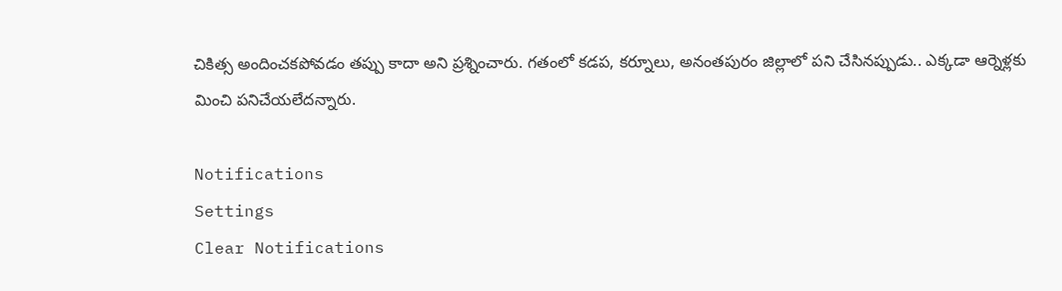చికిత్స అందించకపోవడం తప్పు కాదా అని ప్రశ్నించారు. గతంలో కడప, కర్నూలు, అనంతపురం జిల్లాలో పని చేసినప్పుడు.. ఎక్కడా ఆర్నెళ్లకు మించి పనిచేయలేదన్నారు.

Notifications
Settings
Clear Notifications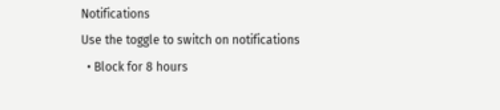Notifications
Use the toggle to switch on notifications
  • Block for 8 hours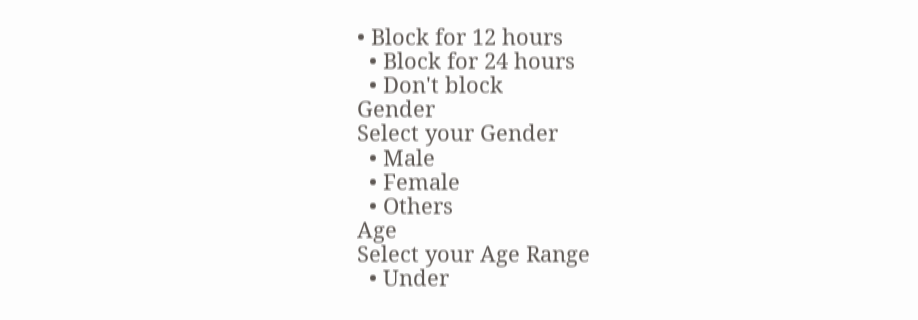• Block for 12 hours
  • Block for 24 hours
  • Don't block
Gender
Select your Gender
  • Male
  • Female
  • Others
Age
Select your Age Range
  • Under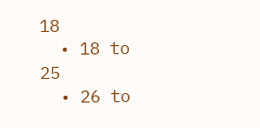18
  • 18 to 25
  • 26 to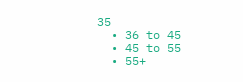35
  • 36 to 45
  • 45 to 55
  • 55+